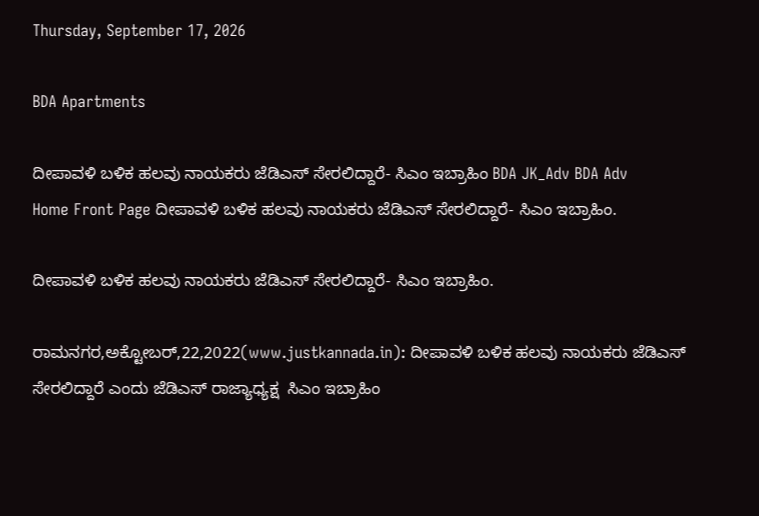Thursday, September 17, 2026

BDA Apartments

ದೀಪಾವಳಿ ಬಳಿಕ ಹಲವು ನಾಯಕರು ಜೆಡಿಎಸ್ ಸೇರಲಿದ್ದಾರೆ- ಸಿಎಂ ಇಬ್ರಾಹಿಂ BDA JK_Adv BDA Adv
Home Front Page ದೀಪಾವಳಿ ಬಳಿಕ ಹಲವು ನಾಯಕರು ಜೆಡಿಎಸ್ ಸೇರಲಿದ್ದಾರೆ- ಸಿಎಂ ಇಬ್ರಾಹಿಂ.

ದೀಪಾವಳಿ ಬಳಿಕ ಹಲವು ನಾಯಕರು ಜೆಡಿಎಸ್ ಸೇರಲಿದ್ದಾರೆ- ಸಿಎಂ ಇಬ್ರಾಹಿಂ.

ರಾಮನಗರ,ಅಕ್ಟೋಬರ್,22,2022(www.justkannada.in): ದೀಪಾವಳಿ ಬಳಿಕ ಹಲವು ನಾಯಕರು ಜೆಡಿಎಸ್ ಸೇರಲಿದ್ದಾರೆ ಎಂದು ಜೆಡಿಎಸ್ ರಾಜ್ಯಾಧ್ಯಕ್ಷ  ಸಿಎಂ ಇಬ್ರಾಹಿಂ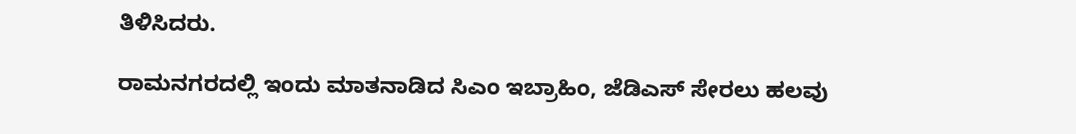ತಿಳಿಸಿದರು.

ರಾಮನಗರದಲ್ಲಿ ಇಂದು ಮಾತನಾಡಿದ ಸಿಎಂ ಇಬ್ರಾಹಿಂ, ಜೆಡಿಎಸ್ ಸೇರಲು ಹಲವು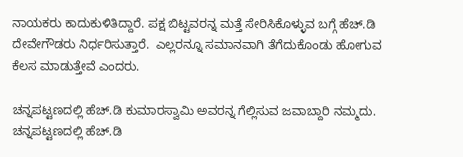ನಾಯಕರು ಕಾದುಕುಳಿತಿದ್ದಾರೆ. ಪಕ್ಷ ಬಿಟ್ಟವರನ್ನ ಮತ್ತೆ ಸೇರಿಸಿಕೊಳ್ಳುವ ಬಗ್ಗೆ ಹೆಚ್.ಡಿ ದೇವೇಗೌಡರು ನಿರ್ಧರಿಸುತ್ತಾರೆ.  ಎಲ್ಲರನ್ನೂ ಸಮಾನವಾಗಿ ತೆಗೆದುಕೊಂಡು ಹೋಗುವ ಕೆಲಸ ಮಾಡುತ್ತೇವೆ ಎಂದರು.

ಚನ್ನಪಟ್ಟಣದಲ್ಲಿ ಹೆಚ್.ಡಿ ಕುಮಾರಸ್ವಾಮಿ ಅವರನ್ನ ಗೆಲ್ಲಿಸುವ ಜವಾಬ್ದಾರಿ ನಮ್ಮದು. ಚನ್ನಪಟ್ಟಣದಲ್ಲಿ ಹೆಚ್.ಡಿ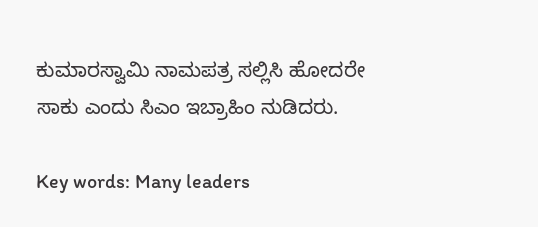ಕುಮಾರಸ್ವಾಮಿ ನಾಮಪತ್ರ ಸಲ್ಲಿಸಿ ಹೋದರೇ ಸಾಕು ಎಂದು ಸಿಎಂ ಇಬ್ರಾಹಿಂ ನುಡಿದರು.

Key words: Many leaders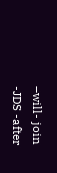–will- join -JDS -after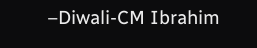–Diwali-CM Ibrahim